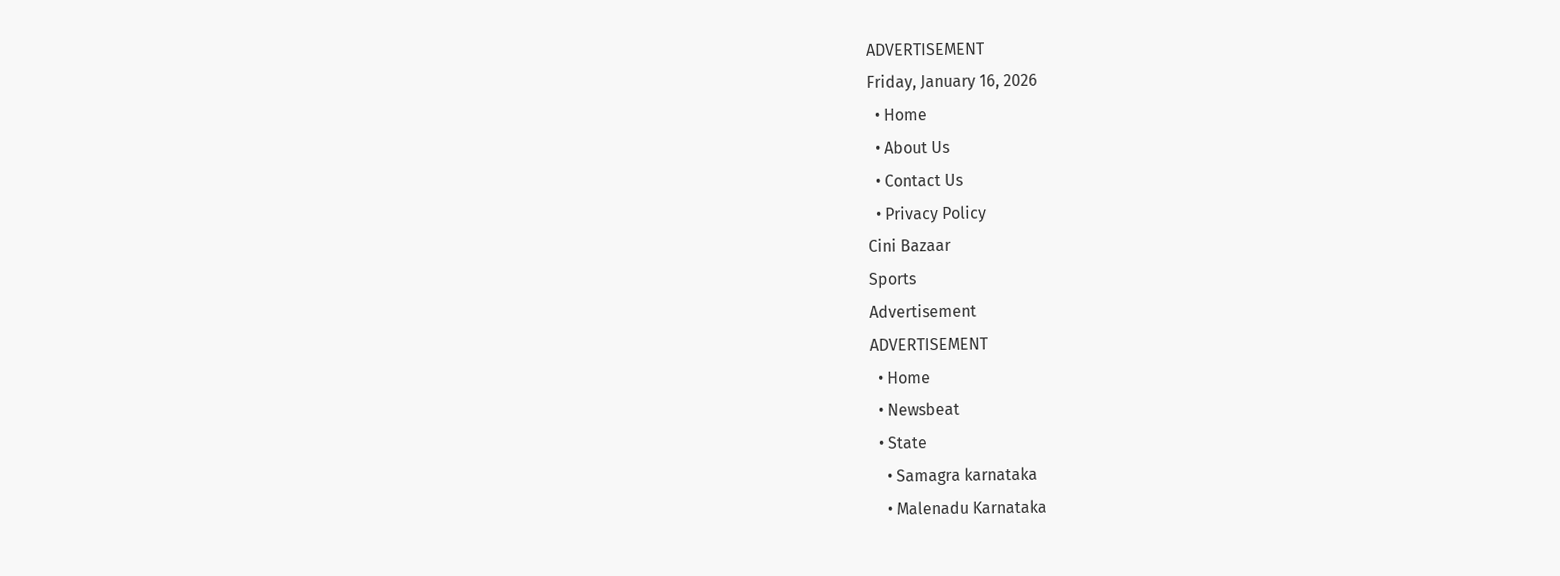ADVERTISEMENT
Friday, January 16, 2026
  • Home
  • About Us
  • Contact Us
  • Privacy Policy
Cini Bazaar
Sports
Advertisement
ADVERTISEMENT
  • Home
  • Newsbeat
  • State
    • Samagra karnataka
    • Malenadu Karnataka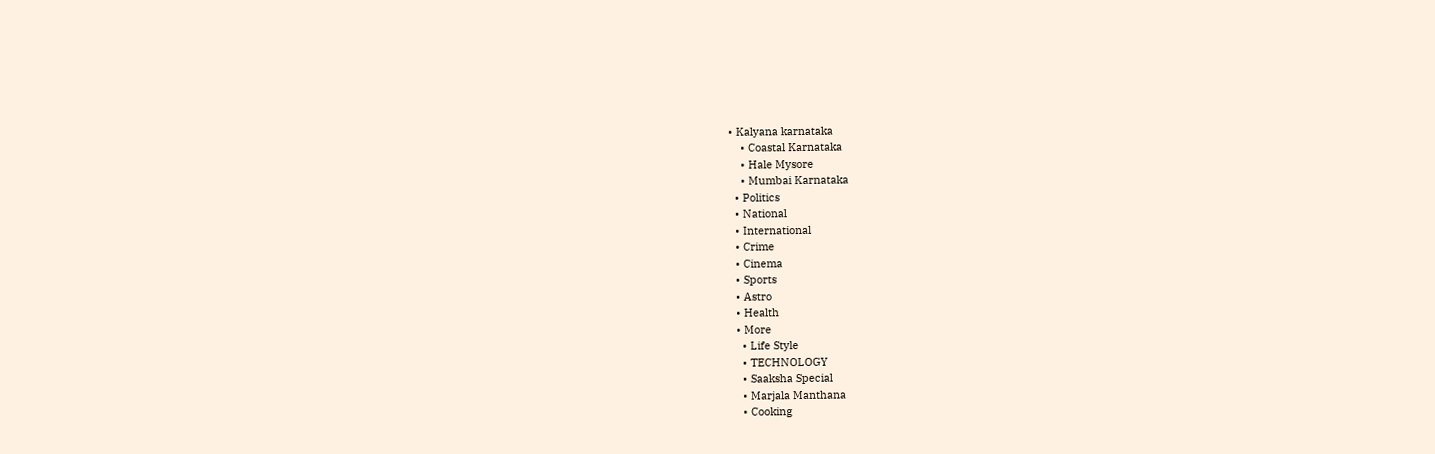• Kalyana karnataka
    • Coastal Karnataka
    • Hale Mysore
    • Mumbai Karnataka
  • Politics
  • National
  • International
  • Crime
  • Cinema
  • Sports
  • Astro
  • Health
  • More
    • Life Style
    • TECHNOLOGY
    • Saaksha Special
    • Marjala Manthana
    • Cooking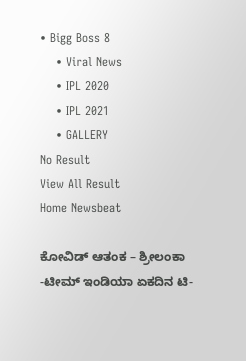• Bigg Boss 8
    • Viral News
    • IPL 2020
    • IPL 2021
    • GALLERY
No Result
View All Result
Home Newsbeat

ಕೋವಿಡ್ ಆತಂಕ – ಶ್ರೀಲಂಕಾ -ಟೀಮ್ ಇಂಡಿಯಾ ಏಕದಿನ ಟಿ-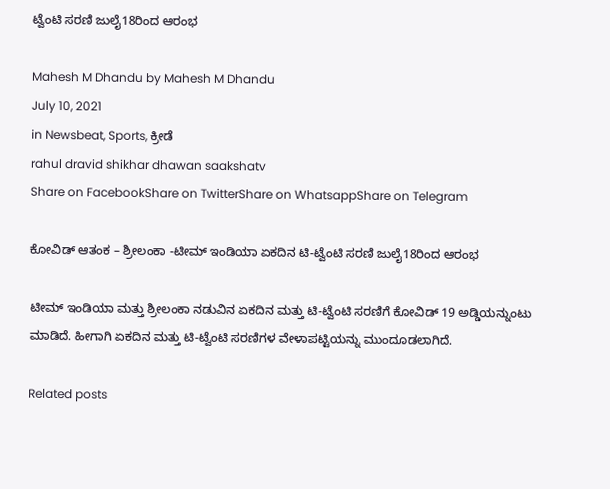ಟ್ವೆಂಟಿ ಸರಣಿ ಜುಲೈ18ರಿಂದ ಆರಂಭ

Mahesh M Dhandu by Mahesh M Dhandu
July 10, 2021
in Newsbeat, Sports, ಕ್ರೀಡೆ
rahul dravid shikhar dhawan saakshatv
Share on FacebookShare on TwitterShare on WhatsappShare on Telegram

ಕೋವಿಡ್ ಆತಂಕ – ಶ್ರೀಲಂಕಾ -ಟೀಮ್ ಇಂಡಿಯಾ ಏಕದಿನ ಟಿ-ಟ್ವೆಂಟಿ ಸರಣಿ ಜುಲೈ18ರಿಂದ ಆರಂಭ

ಟೀಮ್ ಇಂಡಿಯಾ ಮತ್ತು ಶ್ರೀಲಂಕಾ ನಡುವಿನ ಏಕದಿನ ಮತ್ತು ಟಿ-ಟ್ವೆಂಟಿ ಸರಣಿಗೆ ಕೋವಿಡ್ 19 ಅಡ್ಡಿಯನ್ನುಂಟು ಮಾಡಿದೆ. ಹೀಗಾಗಿ ಏಕದಿನ ಮತ್ತು ಟಿ-ಟ್ವೆಂಟಿ ಸರಣಿಗಳ ವೇಳಾಪಟ್ಟಿಯನ್ನು ಮುಂದೂಡಲಾಗಿದೆ.

Related posts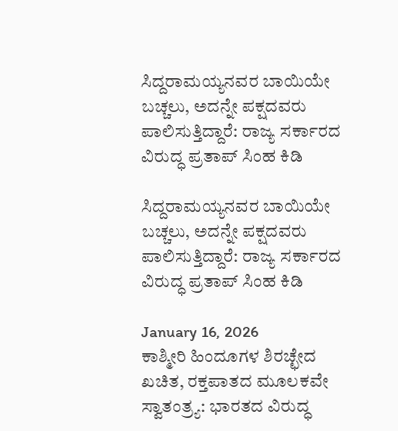ಸಿದ್ದರಾಮಯ್ಯನವರ ಬಾಯಿಯೇ ಬಚ್ಚಲು, ಅದನ್ನೇ ಪಕ್ಷದವರು ಪಾಲಿಸುತ್ತಿದ್ದಾರೆ: ರಾಜ್ಯ ಸರ್ಕಾರದ ವಿರುದ್ಧ ಪ್ರತಾಪ್ ಸಿಂಹ ಕಿಡಿ

ಸಿದ್ದರಾಮಯ್ಯನವರ ಬಾಯಿಯೇ ಬಚ್ಚಲು, ಅದನ್ನೇ ಪಕ್ಷದವರು ಪಾಲಿಸುತ್ತಿದ್ದಾರೆ: ರಾಜ್ಯ ಸರ್ಕಾರದ ವಿರುದ್ಧ ಪ್ರತಾಪ್ ಸಿಂಹ ಕಿಡಿ

January 16, 2026
ಕಾಶ್ಮೀರಿ ಹಿಂದೂಗಳ ಶಿರಚ್ಛೇದ ಖಚಿತ, ರಕ್ತಪಾತದ ಮೂಲಕವೇ ಸ್ವಾತಂತ್ರ್ಯ: ಭಾರತದ ವಿರುದ್ಧ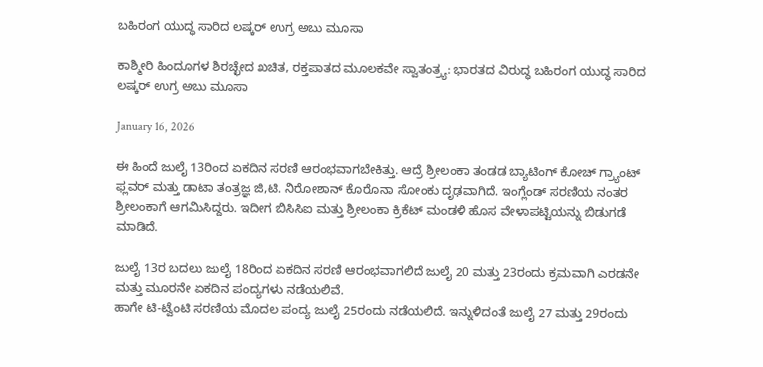ಬಹಿರಂಗ ಯುದ್ಧ ಸಾರಿದ ಲಷ್ಕರ್ ಉಗ್ರ ಅಬು ಮೂಸಾ

ಕಾಶ್ಮೀರಿ ಹಿಂದೂಗಳ ಶಿರಚ್ಛೇದ ಖಚಿತ, ರಕ್ತಪಾತದ ಮೂಲಕವೇ ಸ್ವಾತಂತ್ರ್ಯ: ಭಾರತದ ವಿರುದ್ಧ ಬಹಿರಂಗ ಯುದ್ಧ ಸಾರಿದ ಲಷ್ಕರ್ ಉಗ್ರ ಅಬು ಮೂಸಾ

January 16, 2026

ಈ ಹಿಂದೆ ಜುಲೈ 13ರಿಂದ ಏಕದಿನ ಸರಣಿ ಆರಂಭವಾಗಬೇಕಿತ್ತು. ಆದ್ರೆ ಶ್ರೀಲಂಕಾ ತಂಡಡ ಬ್ಯಾಟಿಂಗ್ ಕೋಚ್ ಗ್ರ್ಯಾಂಟ್ ಫ್ಲವರ್ ಮತ್ತು ಡಾಟಾ ತಂತ್ರಜ್ಞ ಜಿ,ಟಿ. ನಿರೋಶಾನ್ ಕೊರೊನಾ ಸೋಂಕು ದೃಢವಾಗಿದೆ. ಇಂಗ್ಲೆಂಡ್ ಸರಣಿಯ ನಂತರ ಶ್ರೀಲಂಕಾಗೆ ಆಗಮಿಸಿದ್ದರು. ಇದೀಗ ಬಿಸಿಸಿಐ ಮತ್ತು ಶ್ರೀಲಂಕಾ ಕ್ರಿಕೆಟ್ ಮಂಡಳಿ ಹೊಸ ವೇಳಾಪಟ್ಟಿಯನ್ನು ಬಿಡುಗಡೆ ಮಾಡಿದೆ.

ಜುಲೈ 13ರ ಬದಲು ಜುಲೈ 18ರಿಂದ ಏಕದಿನ ಸರಣಿ ಆರಂಭವಾಗಲಿದೆ ಜುಲೈ 20 ಮತ್ತು 23ರಂದು ಕ್ರಮವಾಗಿ ಎರಡನೇ ಮತ್ತು ಮೂರನೇ ಏಕದಿನ ಪಂದ್ಯಗಳು ನಡೆಯಲಿವೆ.
ಹಾಗೇ ಟಿ-ಟ್ವೆಂಟಿ ಸರಣಿಯ ಮೊದಲ ಪಂದ್ಯ ಜುಲೈ 25ರಂದು ನಡೆಯಲಿದೆ. ಇನ್ನುಳಿದಂತೆ ಜುಲೈ 27 ಮತ್ತು 29ರಂದು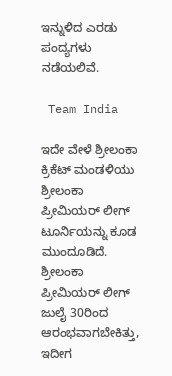ಇನ್ನುಳಿದ ಎರಡು ಪಂದ್ಯಗಳು ನಡೆಯಲಿವೆ.

 Team India

ಇದೇ ವೇಳೆ ಶ್ರೀಲಂಕಾ ಕ್ರಿಕೆಟ್ ಮಂಡಳಿಯು ಶ್ರೀಲಂಕಾ ಪ್ರೀಮಿಯರ್ ಲೀಗ್ ಟೂರ್ನಿಯನ್ನು ಕೂಡ ಮುಂದೂಡಿದೆ. ಶ್ರೀಲಂಕಾ ಪ್ರೀಮಿಯರ್ ಲೀಗ್ ಜುಲೈ 30ರಿಂದ ಆರಂಭವಾಗಬೇಕಿತ್ತು, ಇದೀಗ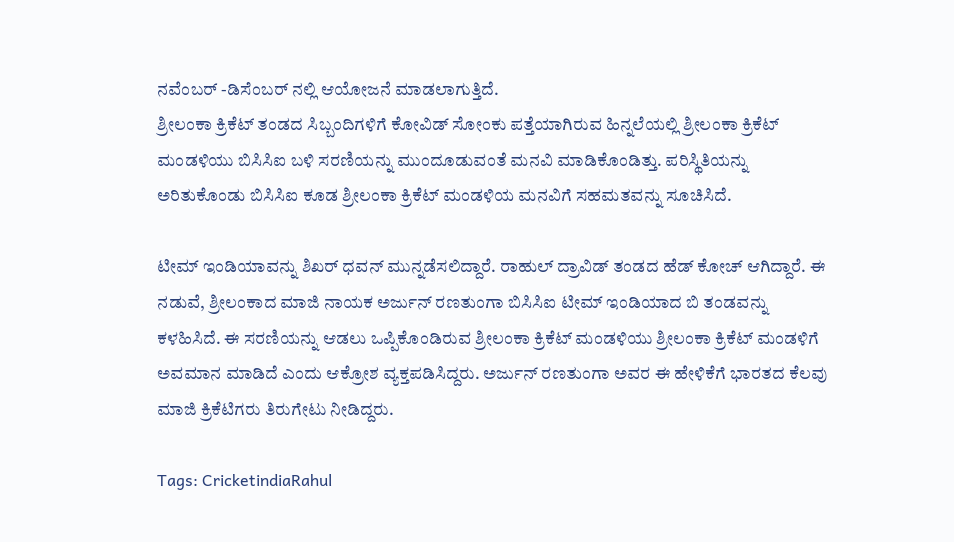ನವೆಂಬರ್ -ಡಿಸೆಂಬರ್ ನಲ್ಲಿ ಆಯೋಜನೆ ಮಾಡಲಾಗುತ್ತಿದೆ.
ಶ್ರೀಲಂಕಾ ಕ್ರಿಕೆಟ್ ತಂಡದ ಸಿಬ್ಬಂದಿಗಳಿಗೆ ಕೋವಿಡ್ ಸೋಂಕು ಪತ್ತೆಯಾಗಿರುವ ಹಿನ್ನಲೆಯಲ್ಲಿ ಶ್ರೀಲಂಕಾ ಕ್ರಿಕೆಟ್ ಮಂಡಳಿಯು ಬಿಸಿಸಿಐ ಬಳಿ ಸರಣಿಯನ್ನು ಮುಂದೂಡುವಂತೆ ಮನವಿ ಮಾಡಿಕೊಂಡಿತ್ತು. ಪರಿಸ್ಥಿತಿಯನ್ನು ಅರಿತುಕೊಂಡು ಬಿಸಿಸಿಐ ಕೂಡ ಶ್ರೀಲಂಕಾ ಕ್ರಿಕೆಟ್ ಮಂಡಳಿಯ ಮನವಿಗೆ ಸಹಮತವನ್ನು ಸೂಚಿಸಿದೆ.

ಟೀಮ್ ಇಂಡಿಯಾವನ್ನು ಶಿಖರ್ ಧವನ್ ಮುನ್ನಡೆಸಲಿದ್ದಾರೆ. ರಾಹುಲ್ ದ್ರಾವಿಡ್ ತಂಡದ ಹೆಡ್ ಕೋಚ್ ಆಗಿದ್ದಾರೆ. ಈ ನಡುವೆ, ಶ್ರೀಲಂಕಾದ ಮಾಜಿ ನಾಯಕ ಅರ್ಜುನ್ ರಣತುಂಗಾ ಬಿಸಿಸಿಐ ಟೀಮ್ ಇಂಡಿಯಾದ ಬಿ ತಂಡವನ್ನು ಕಳಹಿಸಿದೆ. ಈ ಸರಣಿಯನ್ನು ಆಡಲು ಒಪ್ಪಿಕೊಂಡಿರುವ ಶ್ರೀಲಂಕಾ ಕ್ರಿಕೆಟ್ ಮಂಡಳಿಯು ಶ್ರೀಲಂಕಾ ಕ್ರಿಕೆಟ್ ಮಂಡಳಿಗೆ ಅವಮಾನ ಮಾಡಿದೆ ಎಂದು ಆಕ್ರೋಶ ವ್ಯಕ್ತಪಡಿಸಿದ್ದರು. ಅರ್ಜುನ್ ರಣತುಂಗಾ ಅವರ ಈ ಹೇಳಿಕೆಗೆ ಭಾರತದ ಕೆಲವು ಮಾಜಿ ಕ್ರಿಕೆಟಿಗರು ತಿರುಗೇಟು ನೀಡಿದ್ದರು.

Tags: CricketindiaRahul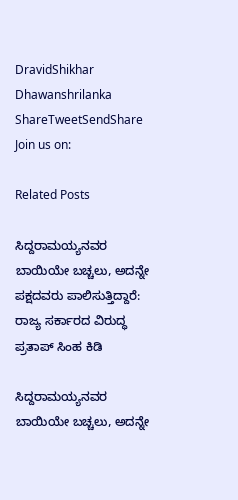DravidShikhar Dhawanshrilanka
ShareTweetSendShare
Join us on:

Related Posts

ಸಿದ್ದರಾಮಯ್ಯನವರ ಬಾಯಿಯೇ ಬಚ್ಚಲು, ಅದನ್ನೇ ಪಕ್ಷದವರು ಪಾಲಿಸುತ್ತಿದ್ದಾರೆ: ರಾಜ್ಯ ಸರ್ಕಾರದ ವಿರುದ್ಧ ಪ್ರತಾಪ್ ಸಿಂಹ ಕಿಡಿ

ಸಿದ್ದರಾಮಯ್ಯನವರ ಬಾಯಿಯೇ ಬಚ್ಚಲು, ಅದನ್ನೇ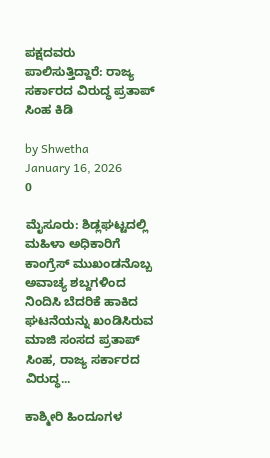ಪಕ್ಷದವರು ಪಾಲಿಸುತ್ತಿದ್ದಾರೆ: ರಾಜ್ಯ ಸರ್ಕಾರದ ವಿರುದ್ಧ ಪ್ರತಾಪ್ ಸಿಂಹ ಕಿಡಿ

by Shwetha
January 16, 2026
0

ಮೈಸೂರು: ಶಿಡ್ಲಘಟ್ಟದಲ್ಲಿ ಮಹಿಳಾ ಅಧಿಕಾರಿಗೆ ಕಾಂಗ್ರೆಸ್ ಮುಖಂಡನೊಬ್ಬ ಅವಾಚ್ಯ ಶಬ್ದಗಳಿಂದ ನಿಂದಿಸಿ ಬೆದರಿಕೆ ಹಾಕಿದ ಘಟನೆಯನ್ನು ಖಂಡಿಸಿರುವ ಮಾಜಿ ಸಂಸದ ಪ್ರತಾಪ್ ಸಿಂಹ, ರಾಜ್ಯ ಸರ್ಕಾರದ ವಿರುದ್ಧ...

ಕಾಶ್ಮೀರಿ ಹಿಂದೂಗಳ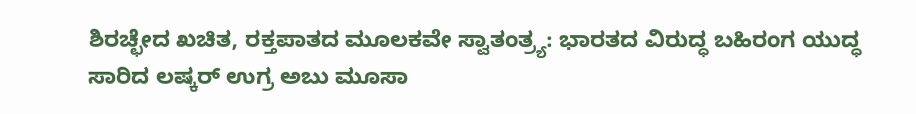ಶಿರಚ್ಛೇದ ಖಚಿತ, ರಕ್ತಪಾತದ ಮೂಲಕವೇ ಸ್ವಾತಂತ್ರ್ಯ: ಭಾರತದ ವಿರುದ್ಧ ಬಹಿರಂಗ ಯುದ್ಧ ಸಾರಿದ ಲಷ್ಕರ್ ಉಗ್ರ ಅಬು ಮೂಸಾ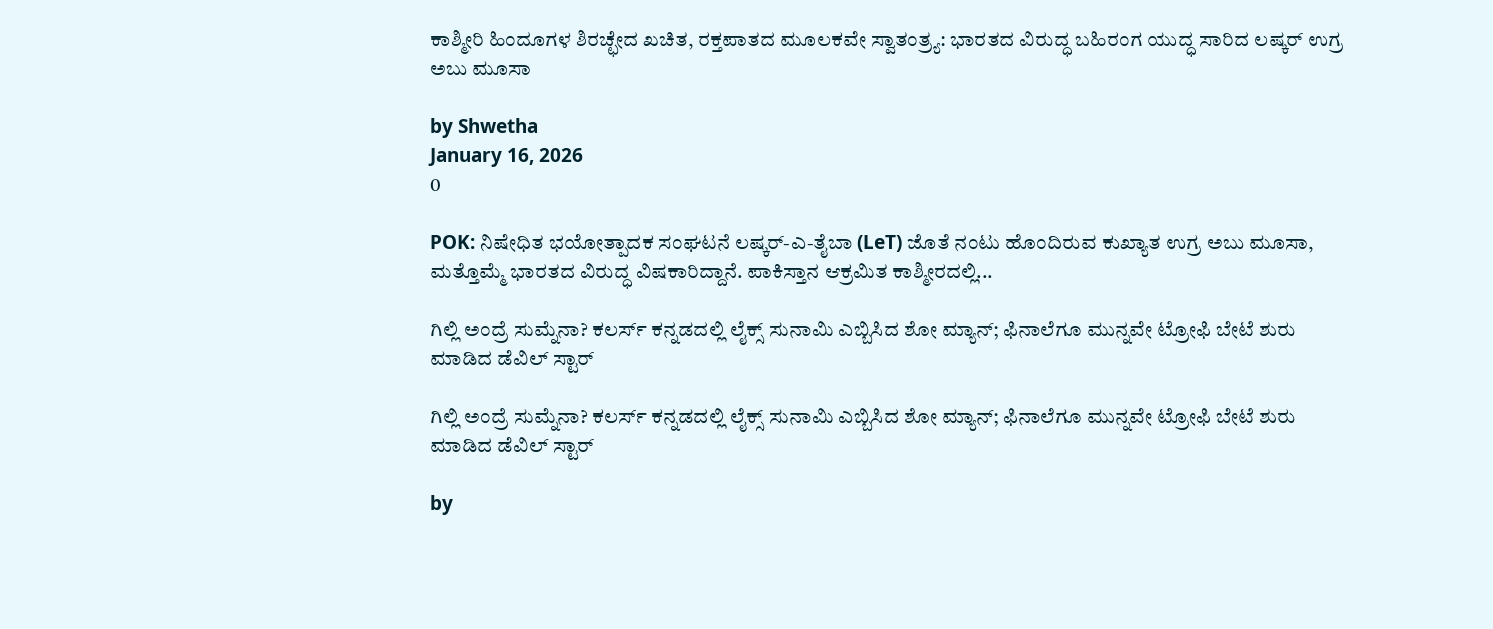ಕಾಶ್ಮೀರಿ ಹಿಂದೂಗಳ ಶಿರಚ್ಛೇದ ಖಚಿತ, ರಕ್ತಪಾತದ ಮೂಲಕವೇ ಸ್ವಾತಂತ್ರ್ಯ: ಭಾರತದ ವಿರುದ್ಧ ಬಹಿರಂಗ ಯುದ್ಧ ಸಾರಿದ ಲಷ್ಕರ್ ಉಗ್ರ ಅಬು ಮೂಸಾ

by Shwetha
January 16, 2026
0

POK: ನಿಷೇಧಿತ ಭಯೋತ್ಪಾದಕ ಸಂಘಟನೆ ಲಷ್ಕರ್-ಎ-ತೈಬಾ (LeT) ಜೊತೆ ನಂಟು ಹೊಂದಿರುವ ಕುಖ್ಯಾತ ಉಗ್ರ ಅಬು ಮೂಸಾ, ಮತ್ತೊಮ್ಮೆ ಭಾರತದ ವಿರುದ್ಧ ವಿಷಕಾರಿದ್ದಾನೆ. ಪಾಕಿಸ್ತಾನ ಆಕ್ರಮಿತ ಕಾಶ್ಮೀರದಲ್ಲಿ...

ಗಿಲ್ಲಿ ಅಂದ್ರೆ ಸುಮ್ನೆನಾ? ಕಲರ್ಸ್ ಕನ್ನಡದಲ್ಲಿ ಲೈಕ್ಸ್ ಸುನಾಮಿ ಎಬ್ಬಿಸಿದ ಶೋ ಮ್ಯಾನ್; ಫಿನಾಲೆಗೂ ಮುನ್ನವೇ ಟ್ರೋಫಿ ಬೇಟೆ ಶುರು ಮಾಡಿದ ಡೆವಿಲ್ ಸ್ಟಾರ್

ಗಿಲ್ಲಿ ಅಂದ್ರೆ ಸುಮ್ನೆನಾ? ಕಲರ್ಸ್ ಕನ್ನಡದಲ್ಲಿ ಲೈಕ್ಸ್ ಸುನಾಮಿ ಎಬ್ಬಿಸಿದ ಶೋ ಮ್ಯಾನ್; ಫಿನಾಲೆಗೂ ಮುನ್ನವೇ ಟ್ರೋಫಿ ಬೇಟೆ ಶುರು ಮಾಡಿದ ಡೆವಿಲ್ ಸ್ಟಾರ್

by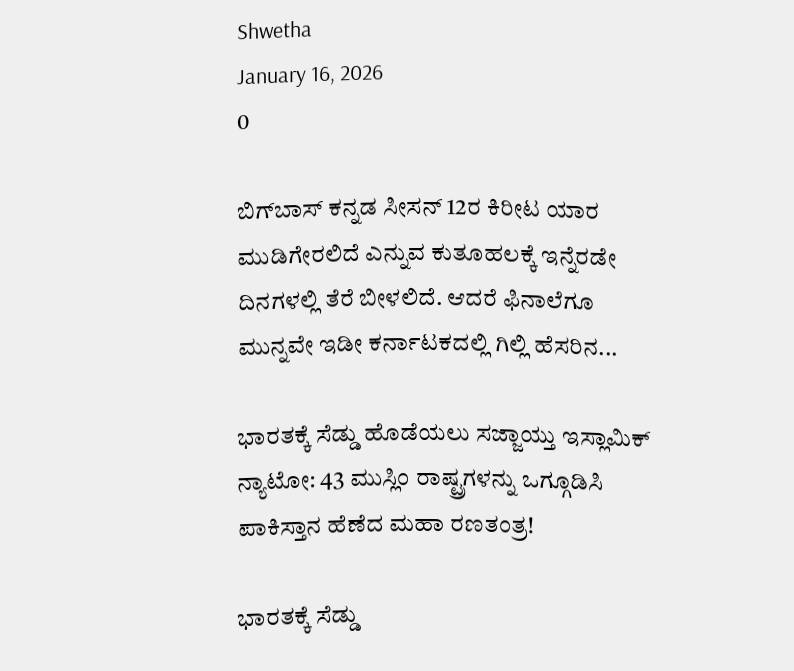Shwetha
January 16, 2026
0

ಬಿಗ್‌ಬಾಸ್ ಕನ್ನಡ ಸೀಸನ್ 12ರ ಕಿರೀಟ ಯಾರ ಮುಡಿಗೇರಲಿದೆ ಎನ್ನುವ ಕುತೂಹಲಕ್ಕೆ ಇನ್ನೆರಡೇ ದಿನಗಳಲ್ಲಿ ತೆರೆ ಬೀಳಲಿದೆ. ಆದರೆ ಫಿನಾಲೆಗೂ ಮುನ್ನವೇ ಇಡೀ ಕರ್ನಾಟಕದಲ್ಲಿ ಗಿಲ್ಲಿ ಹೆಸರಿನ...

ಭಾರತಕ್ಕೆ ಸೆಡ್ಡು ಹೊಡೆಯಲು ಸಜ್ಜಾಯ್ತು ಇಸ್ಲಾಮಿಕ್ ನ್ಯಾಟೋ: 43 ಮುಸ್ಲಿಂ ರಾಷ್ಟ್ರಗಳನ್ನು ಒಗ್ಗೂಡಿಸಿ ಪಾಕಿಸ್ತಾನ ಹೆಣೆದ ಮಹಾ ರಣತಂತ್ರ!

ಭಾರತಕ್ಕೆ ಸೆಡ್ಡು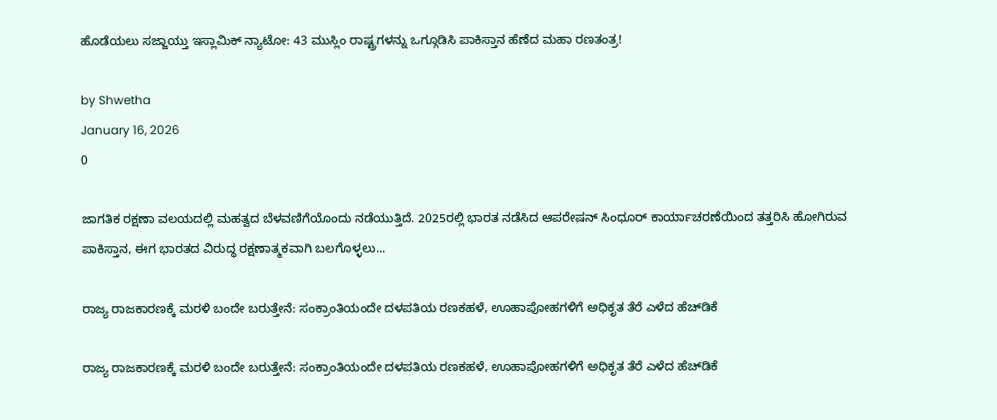ಹೊಡೆಯಲು ಸಜ್ಜಾಯ್ತು ಇಸ್ಲಾಮಿಕ್ ನ್ಯಾಟೋ: 43 ಮುಸ್ಲಿಂ ರಾಷ್ಟ್ರಗಳನ್ನು ಒಗ್ಗೂಡಿಸಿ ಪಾಕಿಸ್ತಾನ ಹೆಣೆದ ಮಹಾ ರಣತಂತ್ರ!

by Shwetha
January 16, 2026
0

ಜಾಗತಿಕ ರಕ್ಷಣಾ ವಲಯದಲ್ಲಿ ಮಹತ್ವದ ಬೆಳವಣಿಗೆಯೊಂದು ನಡೆಯುತ್ತಿದೆ. 2025ರಲ್ಲಿ ಭಾರತ ನಡೆಸಿದ ಆಪರೇಷನ್ ಸಿಂಧೂರ್ ಕಾರ್ಯಾಚರಣೆಯಿಂದ ತತ್ತರಿಸಿ ಹೋಗಿರುವ ಪಾಕಿಸ್ತಾನ, ಈಗ ಭಾರತದ ವಿರುದ್ಧ ರಕ್ಷಣಾತ್ಮಕವಾಗಿ ಬಲಗೊಳ್ಳಲು...

ರಾಜ್ಯ ರಾಜಕಾರಣಕ್ಕೆ ಮರಳಿ ಬಂದೇ ಬರುತ್ತೇನೆ: ಸಂಕ್ರಾಂತಿಯಂದೇ ದಳಪತಿಯ ರಣಕಹಳೆ, ಊಹಾಪೋಹಗಳಿಗೆ ಅಧಿಕೃತ ತೆರೆ ಎಳೆದ ಹೆಚ್‌ಡಿಕೆ

ರಾಜ್ಯ ರಾಜಕಾರಣಕ್ಕೆ ಮರಳಿ ಬಂದೇ ಬರುತ್ತೇನೆ: ಸಂಕ್ರಾಂತಿಯಂದೇ ದಳಪತಿಯ ರಣಕಹಳೆ, ಊಹಾಪೋಹಗಳಿಗೆ ಅಧಿಕೃತ ತೆರೆ ಎಳೆದ ಹೆಚ್‌ಡಿಕೆ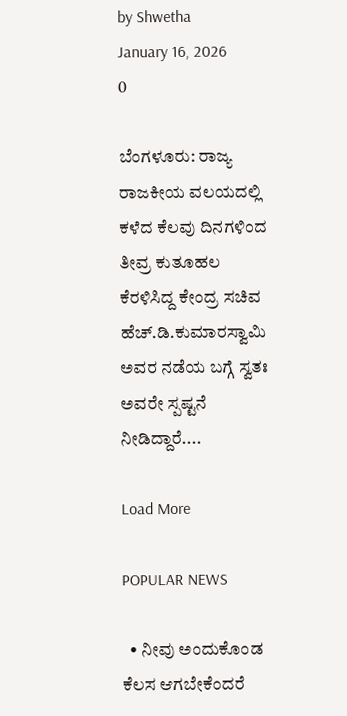by Shwetha
January 16, 2026
0

ಬೆಂಗಳೂರು: ರಾಜ್ಯ ರಾಜಕೀಯ ವಲಯದಲ್ಲಿ ಕಳೆದ ಕೆಲವು ದಿನಗಳಿಂದ ತೀವ್ರ ಕುತೂಹಲ ಕೆರಳಿಸಿದ್ದ ಕೇಂದ್ರ ಸಚಿವ ಹೆಚ್.ಡಿ.ಕುಮಾರಸ್ವಾಮಿ ಅವರ ನಡೆಯ ಬಗ್ಗೆ ಸ್ವತಃ ಅವರೇ ಸ್ಪಷ್ಟನೆ ನೀಡಿದ್ದಾರೆ....

Load More

POPULAR NEWS

  • ನೀವು ಅಂದುಕೊಂಡ ಕೆಲಸ ಆಗಬೇಕೆಂದರೆ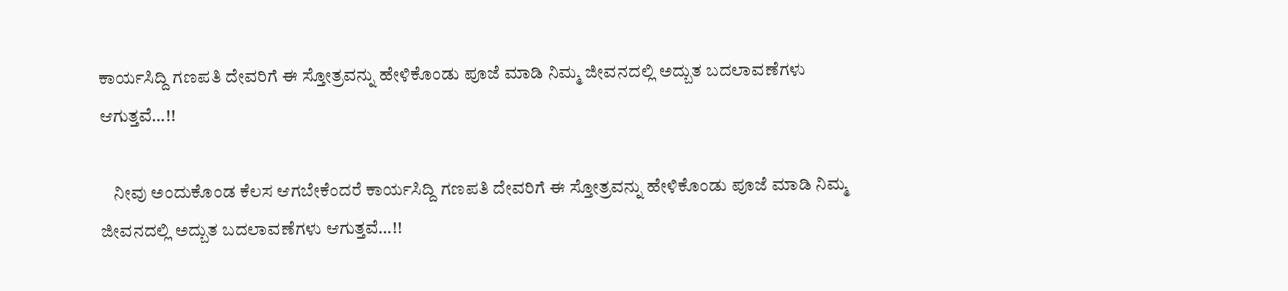ಕಾರ್ಯಸಿದ್ದಿ ಗಣಪತಿ ದೇವರಿಗೆ ಈ ಸ್ತೋತ್ರವನ್ನು ಹೇಳಿಕೊಂಡು ಪೂಜೆ ಮಾಡಿ ನಿಮ್ಮ ಜೀವನದಲ್ಲಿ ಅದ್ಬುತ ಬದಲಾವಣೆಗಳು ಆಗುತ್ತವೆ…!!

    ನೀವು ಅಂದುಕೊಂಡ ಕೆಲಸ ಆಗಬೇಕೆಂದರೆ ಕಾರ್ಯಸಿದ್ದಿ ಗಣಪತಿ ದೇವರಿಗೆ ಈ ಸ್ತೋತ್ರವನ್ನು ಹೇಳಿಕೊಂಡು ಪೂಜೆ ಮಾಡಿ ನಿಮ್ಮ ಜೀವನದಲ್ಲಿ ಅದ್ಬುತ ಬದಲಾವಣೆಗಳು ಆಗುತ್ತವೆ…!!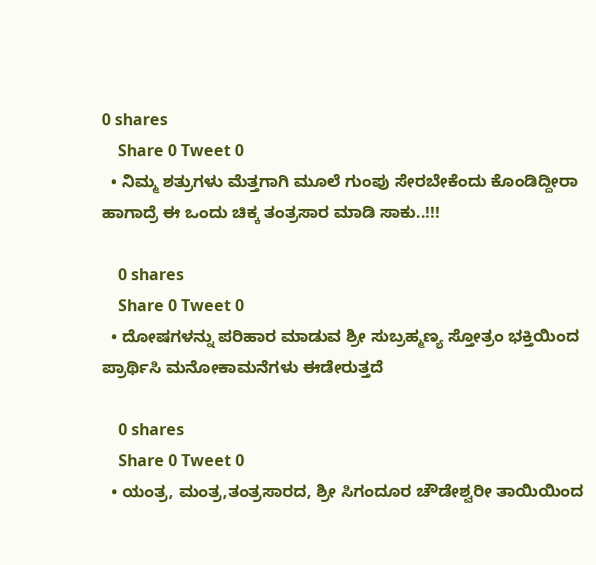0 shares
    Share 0 Tweet 0
  • ನಿಮ್ಮ ಶತ್ರುಗಳು ಮೆತ್ತಗಾಗಿ ಮೂಲೆ ಗುಂಪು ಸೇರಬೇಕೆಂದು ಕೊಂಡಿದ್ದೀರಾ ಹಾಗಾದ್ರೆ ಈ ಒಂದು ಚಿಕ್ಕ ತಂತ್ರಸಾರ ಮಾಡಿ ಸಾಕು..!!!

    0 shares
    Share 0 Tweet 0
  • ದೋಷಗಳನ್ನು ಪರಿಹಾರ ಮಾಡುವ ಶ್ರೀ ಸುಬ್ರಹ್ಮಣ್ಯ ಸ್ತೋತ್ರಂ ಭಕ್ತಿಯಿಂದ ಪ್ರಾರ್ಥಿಸಿ ಮನೋಕಾಮನೆಗಳು ಈಡೇರುತ್ತದೆ

    0 shares
    Share 0 Tweet 0
  • ಯಂತ್ರ, ಮಂತ್ರ,ತಂತ್ರಸಾರದ, ಶ್ರೀ ಸಿಗಂದೂರ ಚೌಡೇಶ್ವರೀ ತಾಯಿಯಿಂದ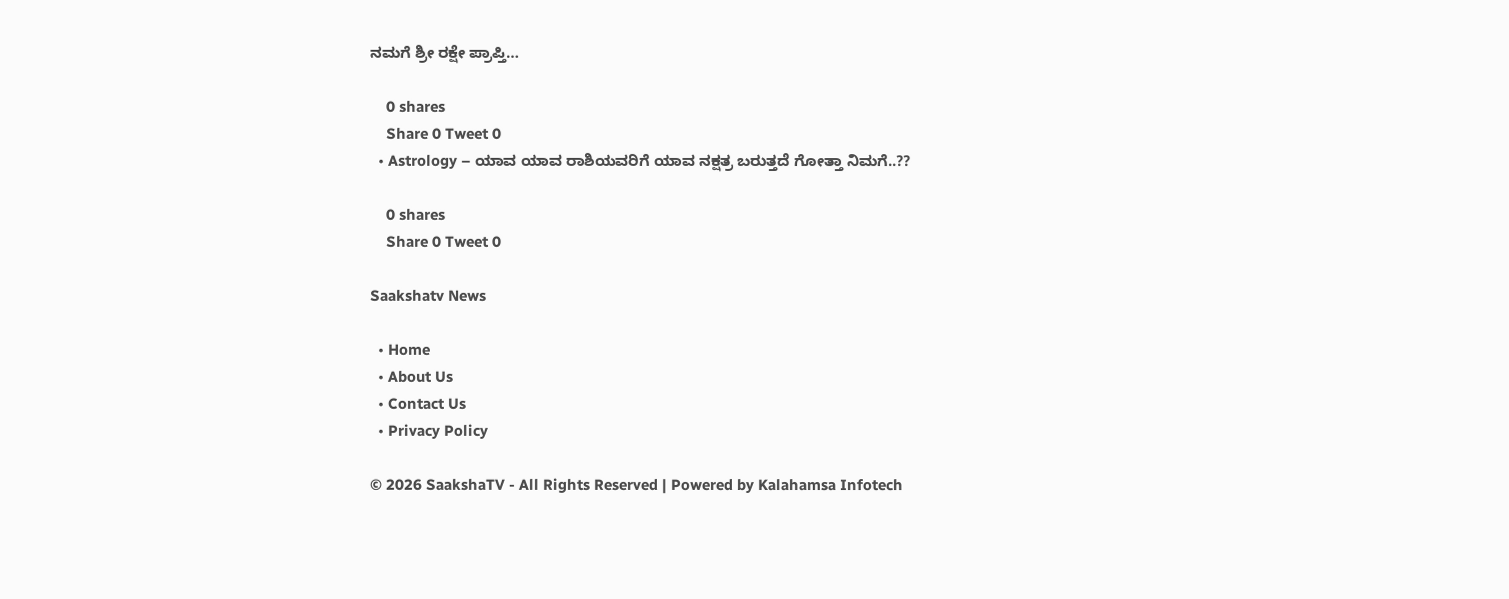ನಮಗೆ ಶ್ರೀ ರಕ್ಷೇ ಪ್ರಾಪ್ತಿ…

    0 shares
    Share 0 Tweet 0
  • Astrology – ಯಾವ ಯಾವ ರಾಶಿಯವರಿಗೆ ಯಾವ ನಕ್ಷತ್ರ ಬರುತ್ತದೆ ಗೋತ್ತಾ ನಿಮಗೆ..??

    0 shares
    Share 0 Tweet 0

Saakshatv News

  • Home
  • About Us
  • Contact Us
  • Privacy Policy

© 2026 SaakshaTV - All Rights Reserved | Powered by Kalahamsa Infotech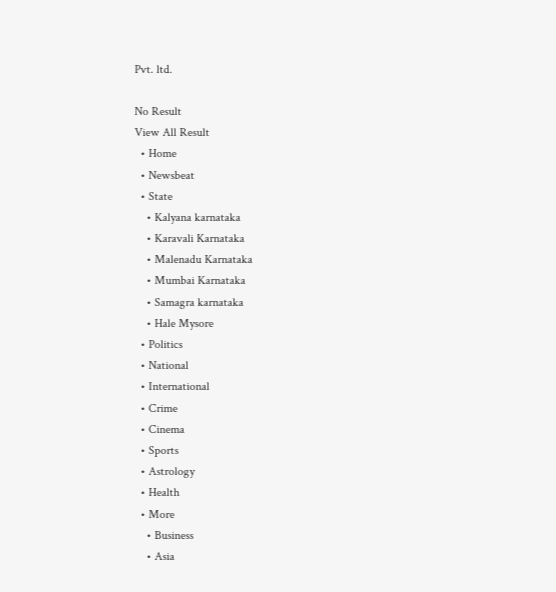Pvt. ltd.

No Result
View All Result
  • Home
  • Newsbeat
  • State
    • Kalyana karnataka
    • Karavali Karnataka
    • Malenadu Karnataka
    • Mumbai Karnataka
    • Samagra karnataka
    • Hale Mysore
  • Politics
  • National
  • International
  • Crime
  • Cinema
  • Sports
  • Astrology
  • Health
  • More
    • Business
    • Asia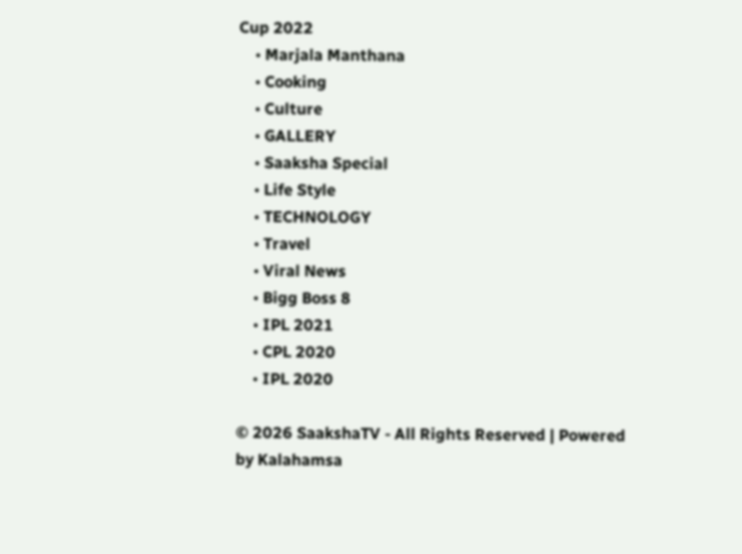Cup 2022
    • Marjala Manthana
    • Cooking
    • Culture
    • GALLERY
    • Saaksha Special
    • Life Style
    • TECHNOLOGY
    • Travel
    • Viral News
    • Bigg Boss 8
    • IPL 2021
    • CPL 2020
    • IPL 2020

© 2026 SaakshaTV - All Rights Reserved | Powered by Kalahamsa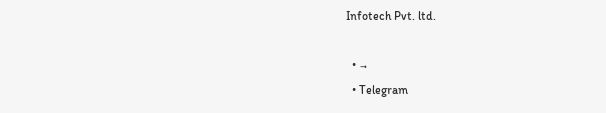Infotech Pvt. ltd.

  • →
  • Telegram